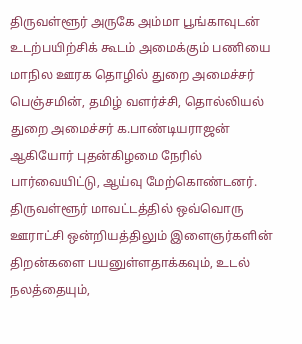திருவள்ளூர் அருகே அம்மா பூங்காவுடன் உடற்பயிற்சிக் கூடம் அமைக்கும் பணியை மாநில ஊரக தொழில் துறை அமைச்சர் பெஞ்சமின், தமிழ் வளர்ச்சி, தொல்லியல் துறை அமைச்சர் க.பாண்டியராஜன் ஆகியோர் புதன்கிழமை நேரில் பார்வையிட்டு, ஆய்வு மேற்கொண்டனர்.
திருவள்ளூர் மாவட்டத்தில் ஒவ்வொரு ஊராட்சி ஒன்றியத்திலும் இளைஞர்களின் திறன்களை பயனுள்ளதாக்கவும், உடல் நலத்தையும்,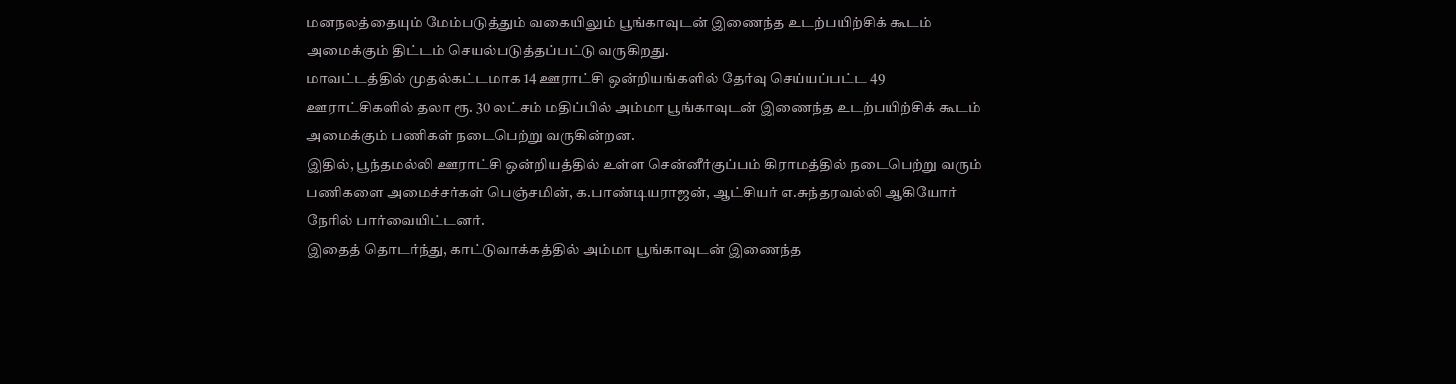மனநலத்தையும் மேம்படுத்தும் வகையிலும் பூங்காவுடன் இணைந்த உடற்பயிற்சிக் கூடம் அமைக்கும் திட்டம் செயல்படுத்தப்பட்டு வருகிறது.
மாவட்டத்தில் முதல்கட்டமாக 14 ஊராட்சி ஒன்றியங்களில் தேர்வு செய்யப்பட்ட 49 ஊராட்சிகளில் தலா ரூ. 30 லட்சம் மதிப்பில் அம்மா பூங்காவுடன் இணைந்த உடற்பயிற்சிக் கூடம் அமைக்கும் பணிகள் நடைபெற்று வருகின்றன.
இதில், பூந்தமல்லி ஊராட்சி ஒன்றியத்தில் உள்ள சென்னீர்குப்பம் கிராமத்தில் நடைபெற்று வரும் பணிகளை அமைச்சர்கள் பெஞ்சமின், க.பாண்டியராஜன், ஆட்சியர் எ.சுந்தரவல்லி ஆகியோர் நேரில் பார்வையிட்டனர்.
இதைத் தொடர்ந்து, காட்டுவாக்கத்தில் அம்மா பூங்காவுடன் இணைந்த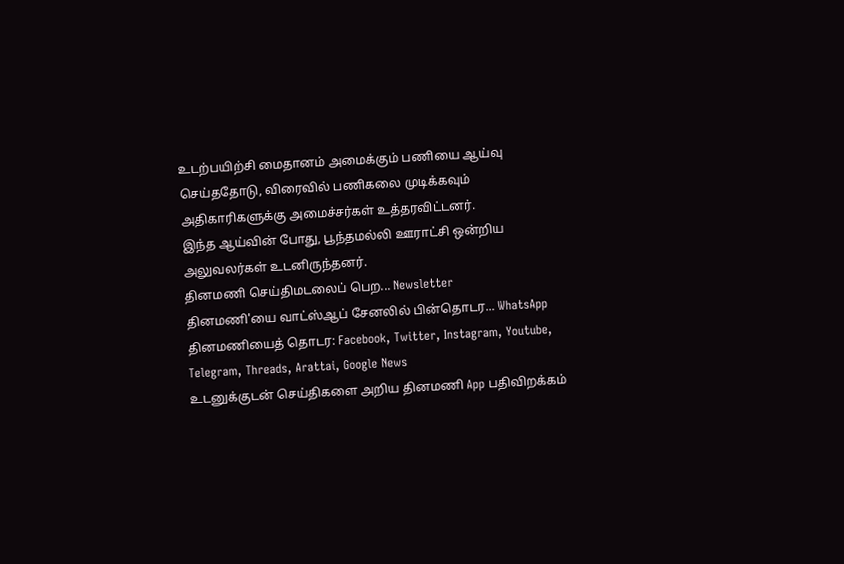உடற்பயிற்சி மைதானம் அமைக்கும் பணியை ஆய்வு செய்ததோடு, விரைவில் பணிகலை முடிக்கவும் அதிகாரிகளுக்கு அமைச்சர்கள் உத்தரவிட்டனர்.
இந்த ஆய்வின் போது, பூந்தமல்லி ஊராட்சி ஒன்றிய அலுவலர்கள் உடனிருந்தனர்.
தினமணி செய்திமடலைப் பெற... Newsletter
தினமணி'யை வாட்ஸ்ஆப் சேனலில் பின்தொடர... WhatsApp
தினமணியைத் தொடர: Facebook, Twitter, Instagram, Youtube, Telegram, Threads, Arattai, Google News
உடனுக்குடன் செய்திகளை அறிய தினமணி App பதிவிறக்கம்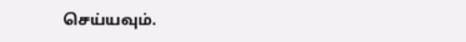செய்யவும்.